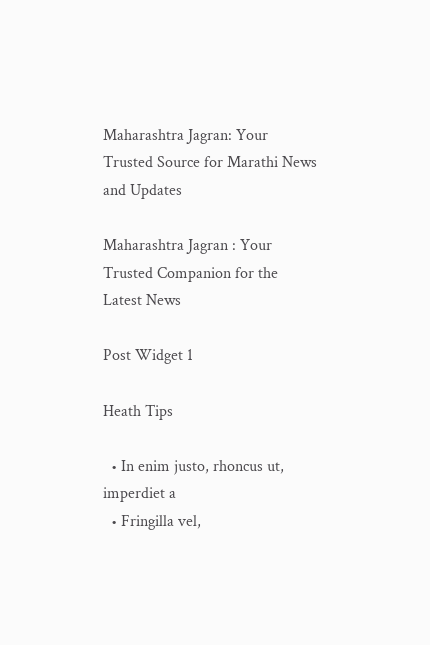Maharashtra Jagran: Your Trusted Source for Marathi News and Updates

Maharashtra Jagran : Your Trusted Companion for the Latest News

Post Widget 1

Heath Tips

  • In enim justo, rhoncus ut, imperdiet a
  • Fringilla vel,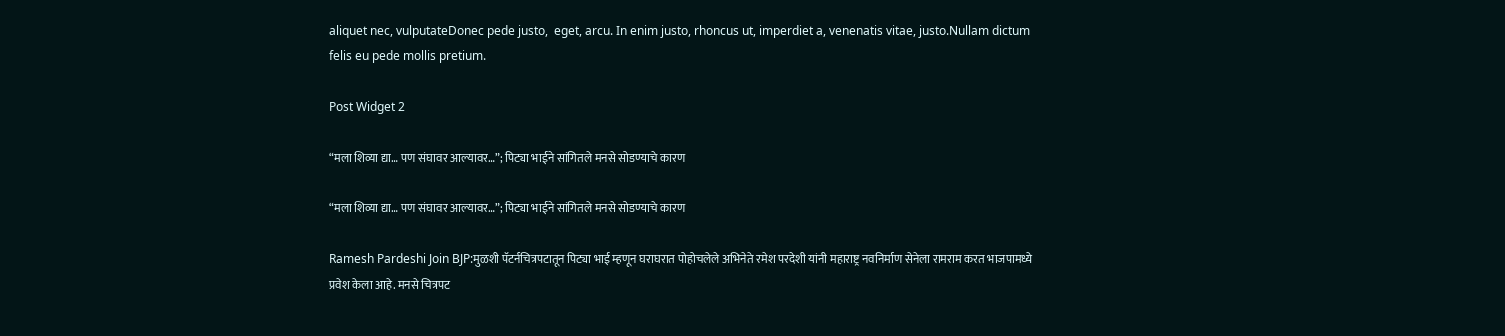aliquet nec, vulputateDonec pede justo,  eget, arcu. In enim justo, rhoncus ut, imperdiet a, venenatis vitae, justo.Nullam dictum felis eu pede mollis pretium.

Post Widget 2

“मला शिव्या द्या… पण संघावर आल्यावर…”; पिट्या भाईने सांगितले मनसे सोडण्याचे कारण

“मला शिव्या द्या… पण संघावर आल्यावर…”; पिट्या भाईने सांगितले मनसे सोडण्याचे कारण

Ramesh Pardeshi Join BJP:मुळशी पॅटर्नचित्रपटातून पिट्या भाई म्हणून घराघरात पोहोचलेले अभिनेते रमेश परदेशी यांनी महाराष्ट्र नवनिर्माण सेनेला रामराम करत भाजपामध्ये प्रवेश केला आहे. मनसे चित्रपट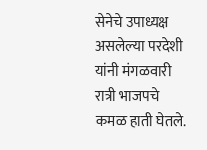सेनेचे उपाध्यक्ष असलेल्या परदेशी यांनी मंगळवारी रात्री भाजपचे कमळ हाती घेतले.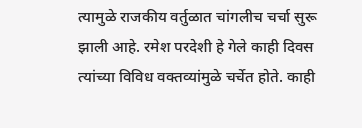त्यामुळे राजकीय वर्तुळात चांगलीच चर्चा सुरू झाली आहे. रमेश परदेशी हे गेले काही दिवस त्यांच्या विविध वक्तव्यांमुळे चर्चेत होते. काही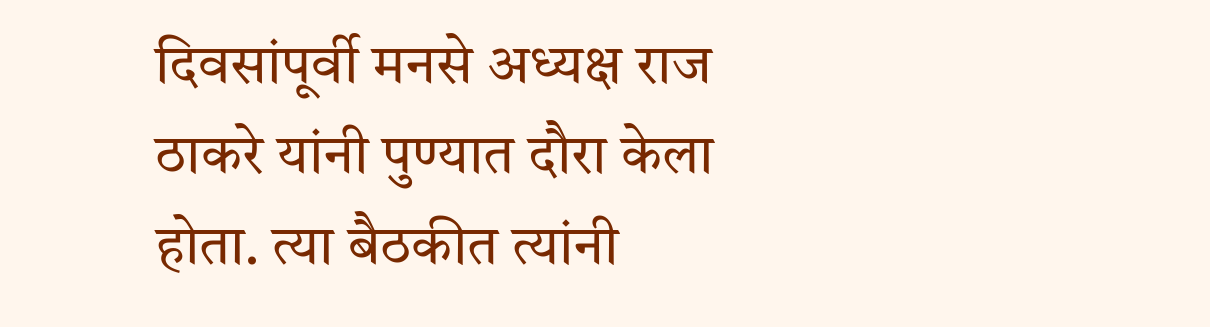दिवसांपूर्वी मनसे अध्यक्ष राज ठाकरे यांनी पुण्यात दौरा केला होता. त्या बैठकीत त्यांनी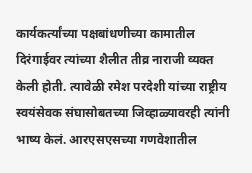कार्यकर्त्यांच्या पक्षबांधणीच्या कामातील दिरंगाईवर त्यांच्या शैलीत तीव्र नाराजी व्यक्त केली होती. त्यावेळी रमेश परदेशी यांच्या राष्ट्रीय स्वयंसेवक संघासोबतच्या जिव्हाळ्यावरही त्यांनी भाष्य केलं. आरएसएसच्या गणवेशातील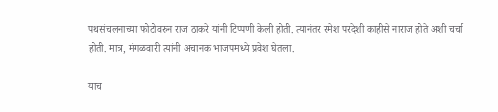पथसंचलनाच्या फोटोवरुन राज ठाकरे यांनी टिप्पणी केली होती. त्यानंतर रमेश परदेशी काहीसे नाराज होते अशी चर्चा होती. मात्र, मंगळवारी त्यांनी अचानक भाजपमध्ये प्रवेश घेतला.

याच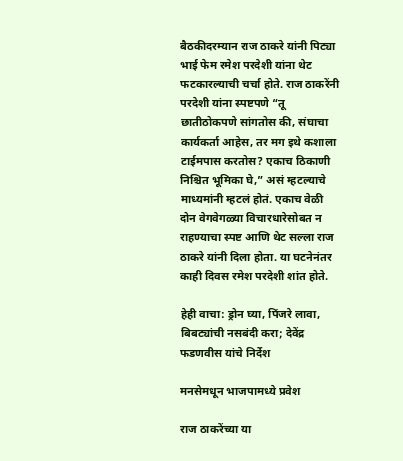बैठकीदरम्यान राज ठाकरे यांनी पिट्या भाई फेम रमेश परदेशी यांना थेट फटकारल्याची चर्चा होते. राज ठाकरेंनी परदेशी यांना स्पष्टपणे “तू छातीठोकपणे सांगतोस की, संघाचा कार्यकर्ता आहेस, तर मग इथे कशाला टाईमपास करतोस? एकाच ठिकाणी निश्चित भूमिका घे,” असं म्हटल्याचे माध्यमांनी म्हटलं होतं. एकाच वेळी दोन वेगवेगळ्या विचारधारेसोबत न राहण्याचा स्पष्ट आणि थेट सल्ला राज ठाकरे यांनी दिला होता. या घटनेनंतर काही दिवस रमेश परदेशी शांत होते.

हेही वाचा: ड्रोन घ्या, पिंजरे लावा, बिबट्यांची नसबंदी करा; देवेंद्र फडणवीस यांचे निर्देश

मनसेमधून भाजपामध्ये प्रवेश

राज ठाकरेंच्या या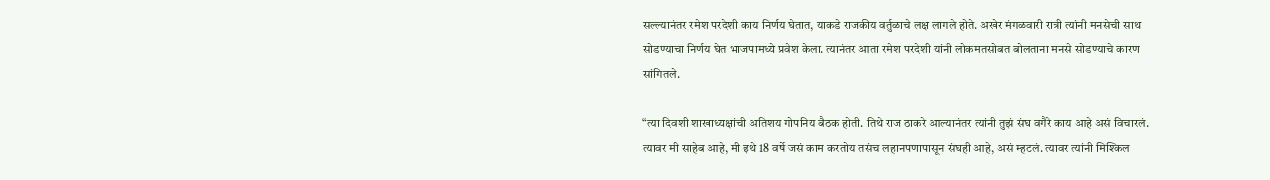सल्ल्यानंतर रमेश परदेशी काय निर्णय घेतात, याकडे राजकीय वर्तुळाचे लक्ष लागले होते. अखेर मंगळवारी रात्री त्यांनी मनसेची साथ सोडण्याचा निर्णय घेत भाजपामध्ये प्रवेश केला. त्यानंतर आता रमेश परदेशी यांनी लोकमतसोबत बोलताना मनसे सोडण्याचे कारण सांगितले.

“त्या दिवशी शाखाध्यक्षांची अतिशय गोपनिय बैठक होती. तिथे राज ठाकरे आल्यानंतर त्यांनी तुझं संघ वगैरे काय आहे असं विचारलं. त्यावर मी साहेब आहे, मी इथे 18 वर्षे जसं काम करतोय तसंच लहानपणापासून संघही आहे, असं म्हटलं. त्यावर त्यांनी मिश्किल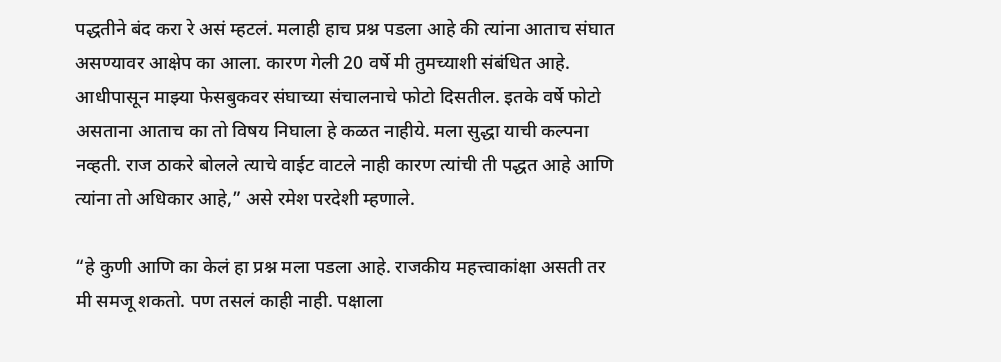पद्धतीने बंद करा रे असं म्हटलं. मलाही हाच प्रश्न पडला आहे की त्यांना आताच संघात असण्यावर आक्षेप का आला. कारण गेली 20 वर्षे मी तुमच्याशी संबंधित आहे. आधीपासून माझ्या फेसबुकवर संघाच्या संचालनाचे फोटो दिसतील. इतके वर्षे फोटो असताना आताच का तो विषय निघाला हे कळत नाहीये. मला सुद्धा याची कल्पना नव्हती. राज ठाकरे बोलले त्याचे वाईट वाटले नाही कारण त्यांची ती पद्धत आहे आणि त्यांना तो अधिकार आहे,” असे रमेश परदेशी म्हणाले.

“हे कुणी आणि का केलं हा प्रश्न मला पडला आहे. राजकीय महत्त्वाकांक्षा असती तर मी समजू शकतो. पण तसलं काही नाही. पक्षाला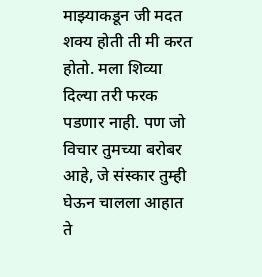माझ्याकडून जी मदत शक्य होती ती मी करत होतो. मला शिव्या दिल्या तरी फरक पडणार नाही. पण जो विचार तुमच्या बरोबर आहे, जे संस्कार तुम्ही घेऊन चालला आहात ते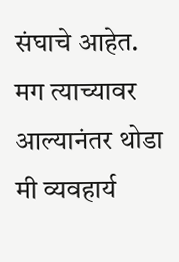संघाचे आहेत. मग त्याच्यावर आल्यानंतर थोडा मी व्यवहार्य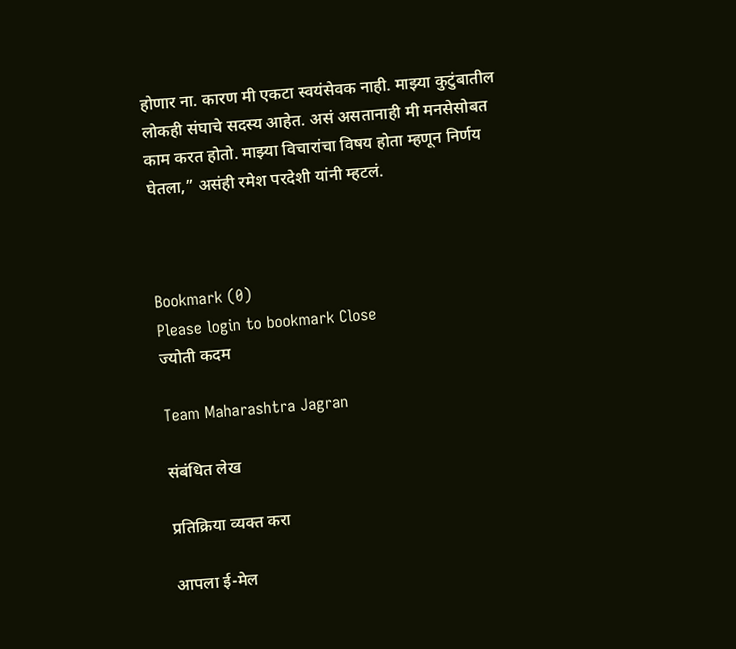होणार ना. कारण मी एकटा स्वयंसेवक नाही. माझ्या कुटुंबातील लोकही संघाचे सदस्य आहेत. असं असतानाही मी मनसेसोबत काम करत होतो. माझ्या विचारांचा विषय होता म्हणून निर्णय घेतला,” असंही रमेश परदेशी यांनी म्हटलं.



Bookmark (0)
Please login to bookmark Close
ज्योती कदम

Team Maharashtra Jagran

संबंधित लेख

प्रतिक्रिया व्यक्त करा

आपला ई-मेल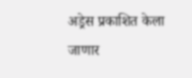अड्रेस प्रकाशित केला जाणार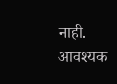नाही. आवश्यक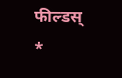फील्डस् *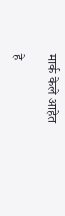मार्क केले आहेत

हे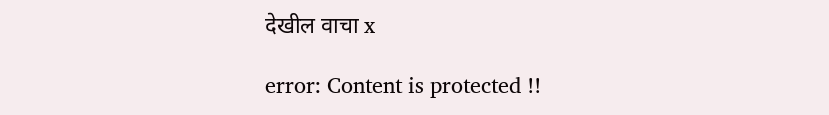देखील वाचा x

error: Content is protected !!